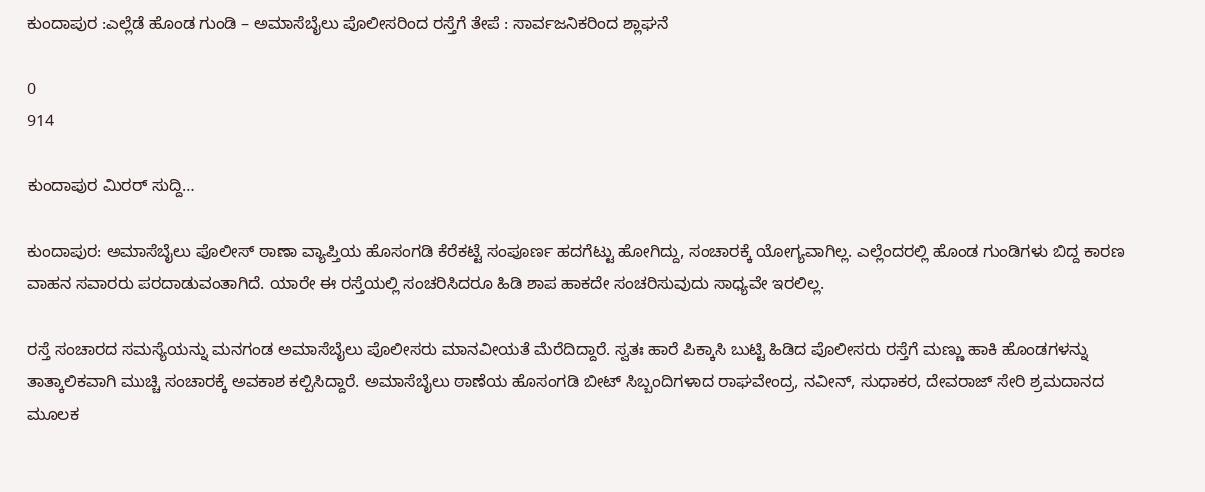ಕುಂದಾಪುರ :ಎಲ್ಲೆಡೆ ಹೊಂಡ ಗುಂಡಿ – ಅಮಾಸೆಬೈಲು ಪೊಲೀಸರಿಂದ ರಸ್ತೆಗೆ ತೇಪೆ : ಸಾರ್ವಜನಿಕರಿಂದ ಶ್ಲಾಘನೆ

0
914

ಕುಂದಾಪುರ ಮಿರರ್ ಸುದ್ದಿ…

ಕುಂದಾಪುರ: ಅಮಾಸೆಬೈಲು ಪೊಲೀಸ್ ಠಾಣಾ ವ್ಯಾಪ್ತಿಯ ಹೊಸಂಗಡಿ ಕೆರೆಕಟ್ಟೆ ಸಂಪೂರ್ಣ ಹದಗೆಟ್ಟು ಹೋಗಿದ್ದು, ಸಂಚಾರಕ್ಕೆ ಯೋಗ್ಯವಾಗಿಲ್ಲ. ಎಲ್ಲೆಂದರಲ್ಲಿ ಹೊಂಡ ಗುಂಡಿಗಳು ಬಿದ್ದ ಕಾರಣ ವಾಹನ ಸವಾರರು ಪರದಾಡುವಂತಾಗಿದೆ. ಯಾರೇ ಈ ರಸ್ತೆಯಲ್ಲಿ ಸಂಚರಿಸಿದರೂ ಹಿಡಿ ಶಾಪ ಹಾಕದೇ ಸಂಚರಿಸುವುದು ಸಾಧ್ಯವೇ ಇರಲಿಲ್ಲ.

ರಸ್ತೆ ಸಂಚಾರದ ಸಮಸ್ಯೆಯನ್ನು ಮನಗಂಡ ಅಮಾಸೆಬೈಲು ಪೊಲೀಸರು ಮಾನವೀಯತೆ ಮೆರೆದಿದ್ದಾರೆ. ಸ್ವತಃ ಹಾರೆ ಪಿಕ್ಕಾಸಿ ಬುಟ್ಟಿ ಹಿಡಿದ ಪೊಲೀಸರು ರಸ್ತೆಗೆ ಮಣ್ಣು ಹಾಕಿ ಹೊಂಡಗಳನ್ನು ತಾತ್ಕಾಲಿಕವಾಗಿ ಮುಚ್ಚಿ ಸಂಚಾರಕ್ಕೆ ಅವಕಾಶ ಕಲ್ಪಿಸಿದ್ದಾರೆ. ಅಮಾಸೆಬೈಲು ಠಾಣೆಯ ಹೊಸಂಗಡಿ ಬೀಟ್ ಸಿಬ್ಬಂದಿಗಳಾದ ರಾಘವೇಂದ್ರ, ನವೀನ್, ಸುಧಾಕರ, ದೇವರಾಜ್ ಸೇರಿ ಶ್ರಮದಾನದ ಮೂಲಕ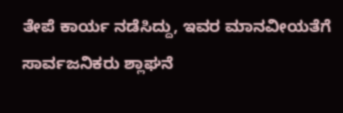ತೇಪೆ ಕಾರ್ಯ ನಡೆಸಿದ್ದು, ಇವರ ಮಾನವೀಯತೆಗೆ ಸಾರ್ವಜನಿಕರು ಶ್ಲಾಘನೆ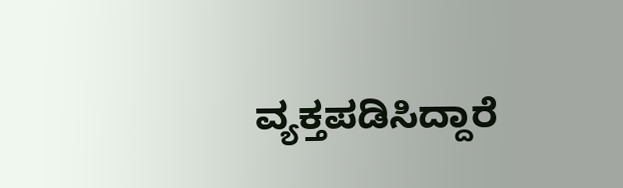ವ್ಯಕ್ತಪಡಿಸಿದ್ದಾರೆ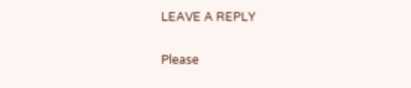LEAVE A REPLY

Please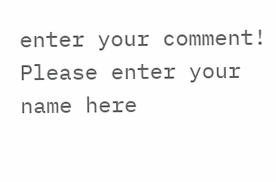enter your comment!
Please enter your name here